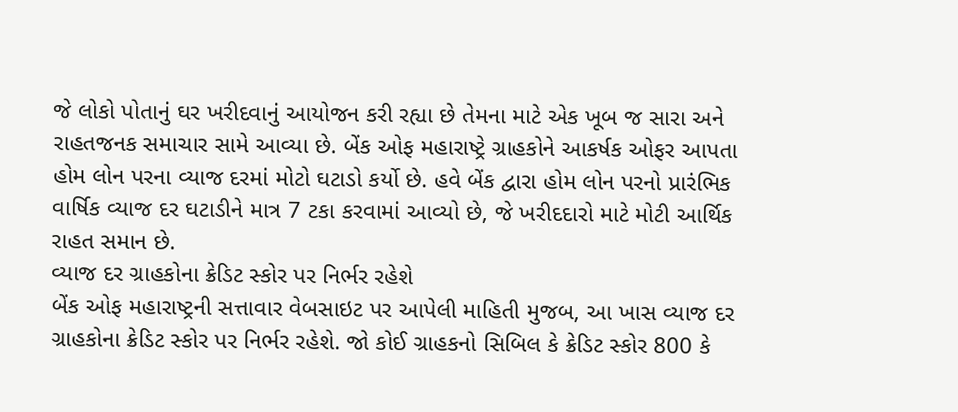જે લોકો પોતાનું ઘર ખરીદવાનું આયોજન કરી રહ્યા છે તેમના માટે એક ખૂબ જ સારા અને રાહતજનક સમાચાર સામે આવ્યા છે. બેંક ઓફ મહારાષ્ટ્રે ગ્રાહકોને આકર્ષક ઓફર આપતા હોમ લોન પરના વ્યાજ દરમાં મોટો ઘટાડો કર્યો છે. હવે બેંક દ્વારા હોમ લોન પરનો પ્રારંભિક વાર્ષિક વ્યાજ દર ઘટાડીને માત્ર 7 ટકા કરવામાં આવ્યો છે, જે ખરીદદારો માટે મોટી આર્થિક રાહત સમાન છે.
વ્યાજ દર ગ્રાહકોના ક્રેડિટ સ્કોર પર નિર્ભર રહેશે
બેંક ઓફ મહારાષ્ટ્રની સત્તાવાર વેબસાઇટ પર આપેલી માહિતી મુજબ, આ ખાસ વ્યાજ દર ગ્રાહકોના ક્રેડિટ સ્કોર પર નિર્ભર રહેશે. જો કોઈ ગ્રાહકનો સિબિલ કે ક્રેડિટ સ્કોર 800 કે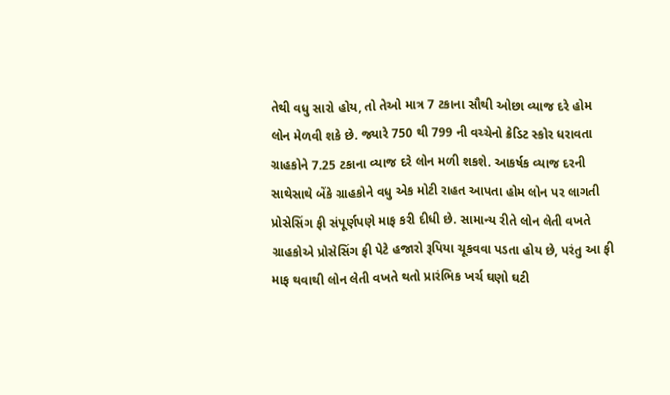તેથી વધુ સારો હોય, તો તેઓ માત્ર 7 ટકાના સૌથી ઓછા વ્યાજ દરે હોમ લોન મેળવી શકે છે. જ્યારે 750 થી 799 ની વચ્ચેનો ક્રેડિટ સ્કોર ધરાવતા ગ્રાહકોને 7.25 ટકાના વ્યાજ દરે લોન મળી શકશે. આકર્ષક વ્યાજ દરની સાથેસાથે બેંકે ગ્રાહકોને વધુ એક મોટી રાહત આપતા હોમ લોન પર લાગતી પ્રોસેસિંગ ફી સંપૂર્ણપણે માફ કરી દીધી છે. સામાન્ય રીતે લોન લેતી વખતે ગ્રાહકોએ પ્રોસેસિંગ ફી પેટે હજારો રૂપિયા ચૂકવવા પડતા હોય છે, પરંતુ આ ફી માફ થવાથી લોન લેતી વખતે થતો પ્રારંભિક ખર્ચ ઘણો ઘટી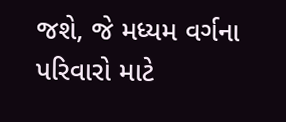જશે, જે મધ્યમ વર્ગના પરિવારો માટે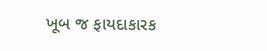ખૂબ જ ફાયદાકારક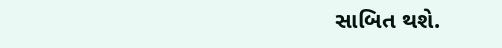સાબિત થશે.